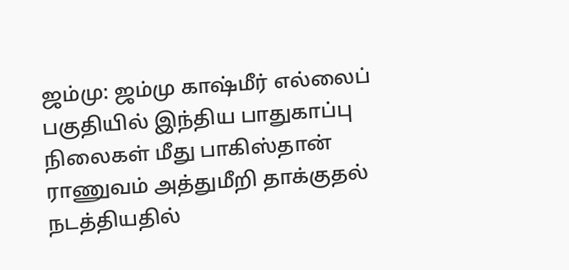ஜம்மு: ஜம்மு காஷ்மீர் எல்லைப் பகுதியில் இந்திய பாதுகாப்பு நிலைகள் மீது பாகிஸ்தான் ராணுவம் அத்துமீறி தாக்குதல் நடத்தியதில்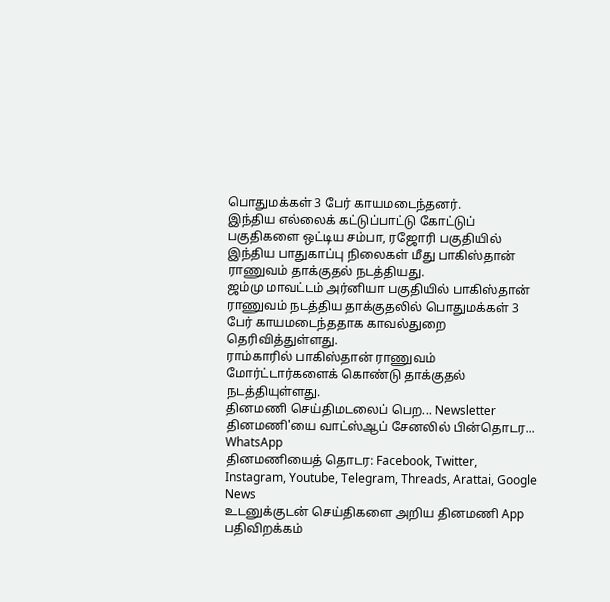பொதுமக்கள் 3 பேர் காயமடைந்தனர்.
இந்திய எல்லைக் கட்டுப்பாட்டு கோட்டுப் பகுதிகளை ஒட்டிய சம்பா, ரஜோரி பகுதியில் இந்திய பாதுகாப்பு நிலைகள் மீது பாகிஸ்தான் ராணுவம் தாக்குதல் நடத்தியது.
ஜம்மு மாவட்டம் அர்னியா பகுதியில் பாகிஸ்தான் ராணுவம் நடத்திய தாக்குதலில் பொதுமக்கள் 3 பேர் காயமடைந்ததாக காவல்துறை தெரிவித்துள்ளது.
ராம்காரில் பாகிஸ்தான் ராணுவம் மோர்ட்டார்களைக் கொண்டு தாக்குதல் நடத்தியுள்ளது.
தினமணி செய்திமடலைப் பெற... Newsletter
தினமணி'யை வாட்ஸ்ஆப் சேனலில் பின்தொடர... WhatsApp
தினமணியைத் தொடர: Facebook, Twitter, Instagram, Youtube, Telegram, Threads, Arattai, Google News
உடனுக்குடன் செய்திகளை அறிய தினமணி App பதிவிறக்கம்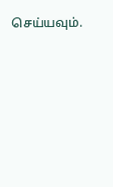செய்யவும்.